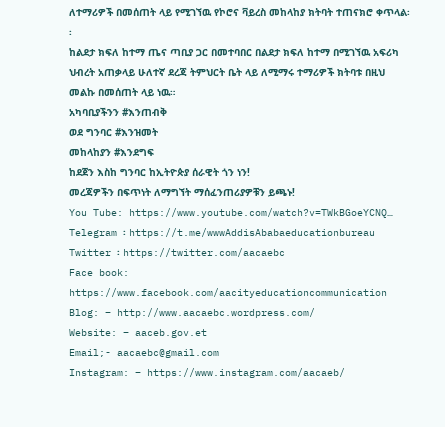ለተማሪዎች በመሰጠት ላይ የሚገኘዉ የኮሮና ቫይረስ መከላከያ ክትባት ተጠናክሮ ቀጥላል፡፡
ከልደታ ክፍለ ከተማ ጤና ጣቢያ ጋር በመተባበር በልደታ ክፍለ ከተማ በሚገኘዉ አፍሪካ ህብረት አጠቃላይ ሁለተኛ ደረጃ ትምህርት ቤት ላይ ለሚማሩ ተማሪዎች ክትባቱ በዚህ መልኩ በመሰጠት ላይ ነዉ።
አካባቢያችንን #እንጠብቅ
ወደ ግንባር #እንዝመት
መከላከያን #እንደግፍ
ከደጀን እስከ ግንባር ከኢትዮጵያ ሰራዊት ጎን ነን!
መረጃዎችን በፍጥነት ለማግኘት ማሰፈንጠሪያዎቹን ይጫኑ!
You Tube: https://www.youtube.com/watch?v=TWkBGoeYCNQ…
Telegram ፡ https://t.me/wwwAddisAbabaeducationbureau
Twitter ፡ https://twitter.com/aacaebc
Face book: https://www.facebook.com/aacityeducationcommunication
Blog: – http://www.aacaebc.wordpress.com/
Website: – aaceb.gov.et
Email;- aacaebc@gmail.com
Instagram: – https://www.instagram.com/aacaeb/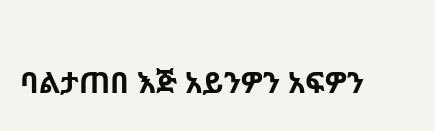ባልታጠበ እጅ አይንዎን አፍዎን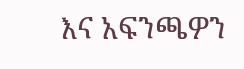እና አፍንጫዎን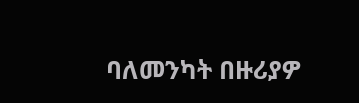ባለመንካት በዙሪያዎ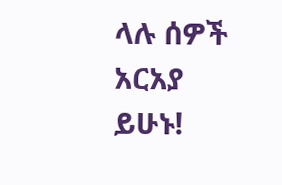ላሉ ሰዎች አርአያ ይሁኑ!